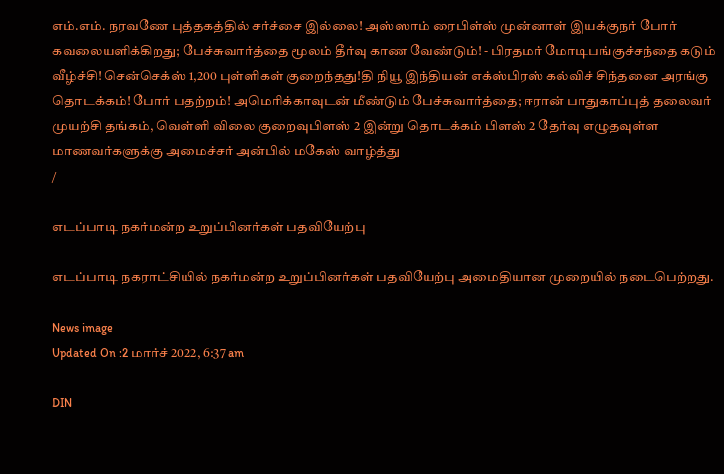எம்.எம். நரவணே புத்தகத்தில் சர்ச்சை இல்லை! அஸ்ஸாம் ரைபிள்ஸ் முன்னாள் இயக்குநர் போர் கவலையளிக்கிறது; பேச்சுவார்த்தை மூலம் தீர்வு காண வேண்டும்! - பிரதமர் மோடிபங்குச்சந்தை கடும் வீழ்ச்சி! சென்செக்ஸ் 1,200 புள்ளிகள் குறைந்தது!தி நியூ இந்தியன் எக்ஸ்பிரஸ் கல்விச் சிந்தனை அரங்கு தொடக்கம்! போர் பதற்றம்! அமெரிக்காவுடன் மீண்டும் பேச்சுவார்த்தை; ஈரான் பாதுகாப்புத் தலைவர் முயற்சி தங்கம், வெள்ளி விலை குறைவுபிளஸ் 2 இன்று தொடக்கம் பிளஸ் 2 தேர்வு எழுதவுள்ள மாணவர்களுக்கு அமைச்சர் அன்பில் மகேஸ் வாழ்த்து
/

எடப்பாடி நகர்மன்ற உறுப்பினர்கள் பதவியேற்பு

எடப்பாடி நகராட்சியில் நகர்மன்ற உறுப்பினர்கள் பதவியேற்பு அமைதியான முறையில் நடைபெற்றது.

News image
Updated On :2 மார்ச் 2022, 6:37 am

DIN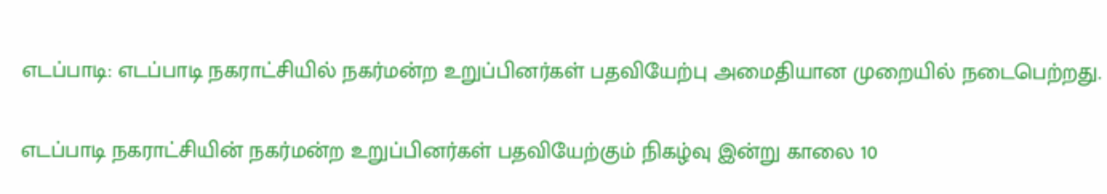எடப்பாடி: எடப்பாடி நகராட்சியில் நகர்மன்ற உறுப்பினர்கள் பதவியேற்பு அமைதியான முறையில் நடைபெற்றது.

எடப்பாடி நகராட்சியின் நகர்மன்ற உறுப்பினர்கள் பதவியேற்கும் நிகழ்வு இன்று காலை 10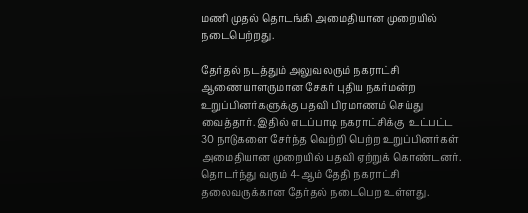மணி முதல் தொடங்கி அமைதியான முறையில் நடைபெற்றது.

தேர்தல் நடத்தும் அலுவலரும் நகராட்சி ஆணையாளருமான சேகர் புதிய நகர்மன்ற உறுப்பினர்களுக்கு பதவி பிரமாணம் செய்து வைத்தார். இதில் எடப்பாடி நகராட்சிக்கு  உட்பட்ட 30 நாடுகளை சேர்ந்த வெற்றி பெற்ற உறுப்பினர்கள் அமைதியான முறையில் பதவி ஏற்றுக் கொண்டனர். தொடர்ந்து வரும் 4-ஆம் தேதி நகராட்சி தலைவருக்கான தேர்தல் நடைபெற உள்ளது.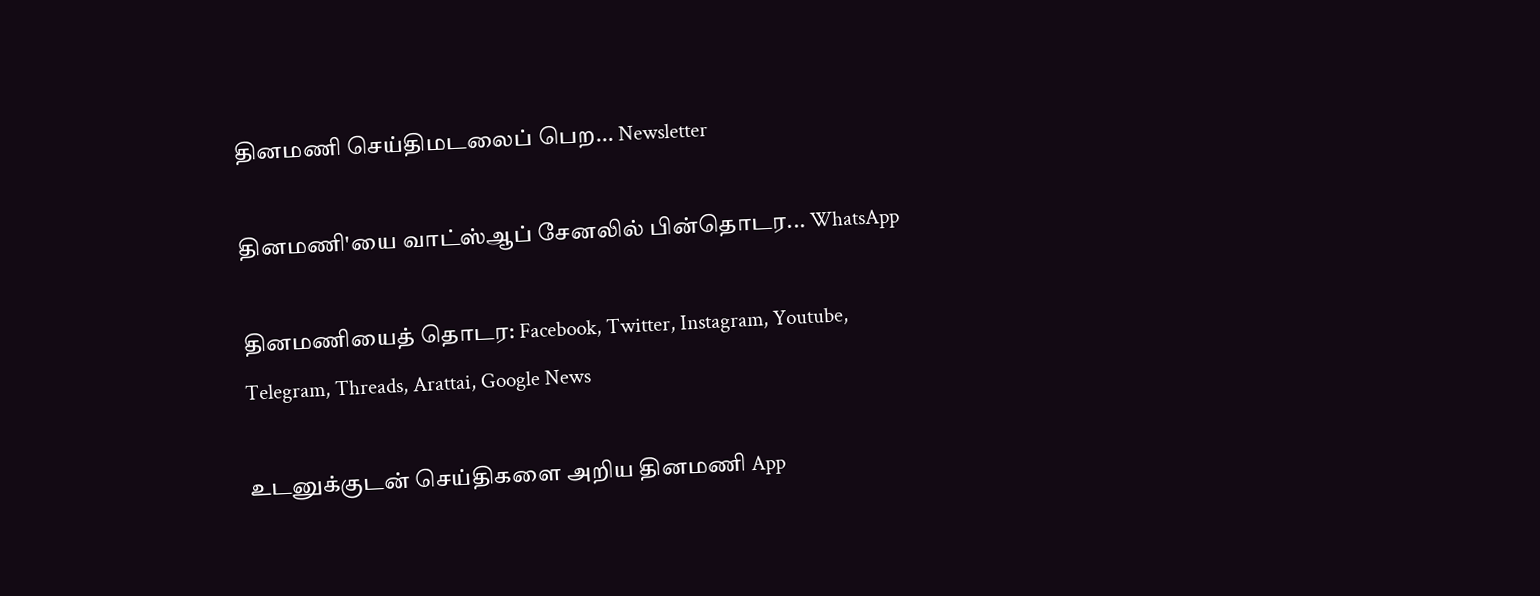தினமணி செய்திமடலைப் பெற... Newsletter

தினமணி'யை வாட்ஸ்ஆப் சேனலில் பின்தொடர... WhatsApp

தினமணியைத் தொடர: Facebook, Twitter, Instagram, Youtube, Telegram, Threads, Arattai, Google News

உடனுக்குடன் செய்திகளை அறிய தினமணி App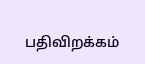பதிவிறக்கம்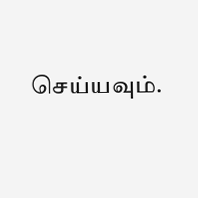செய்யவும்.